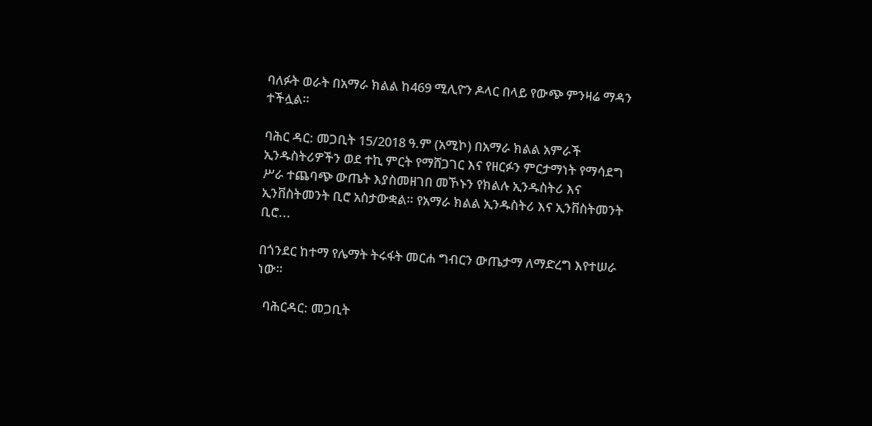ባለፉት ወራት በአማራ ክልል ከ469 ሚሊዮን ዶላር በላይ የውጭ ምንዛሬ ማዳን ተችሏል።

ባሕር ዳር: መጋቢት 15/2018 ዓ.ም (አሚኮ) በአማራ ክልል አምራች ኢንዱስትሪዎችን ወደ ተኪ ምርት የማሸጋገር እና የዘርፉን ምርታማነት የማሳደግ ሥራ ተጨባጭ ውጤት እያስመዘገበ መኾኑን የክልሉ ኢንዱስትሪ እና ኢንቨስትመንት ቢሮ አስታውቋል። የአማራ ክልል ኢንዱስትሪ እና ኢንቨስትመንት ቢሮ...

በጎንደር ከተማ የሌማት ትሩፋት መርሐ ግብርን ውጤታማ ለማድረግ እየተሠራ ነው።

  ባሕርዳር: መጋቢት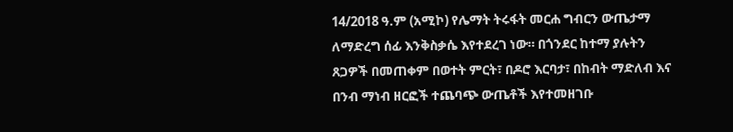14/2018 ዓ.ም (አሚኮ) የሌማት ትሩፋት መርሐ ግብርን ውጤታማ ለማድረግ ሰፊ እንቅስቃሴ እየተደረገ ነው። በጎንደር ከተማ ያሉትን ጸጋዎች በመጠቀም በወተት ምርት፣ በዶሮ እርባታ፣ በከብት ማድለብ እና በንብ ማነብ ዘርፎች ተጨባጭ ውጤቶች እየተመዘገቡ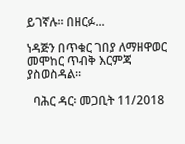ይገኛሉ። በዘርፉ...

ነዳጅን በጥቁር ገበያ ለማዘዋወር መሞከር ጥብቅ እርምጃ ያስወስዳል።

  ባሕር ዳር፡ መጋቢት 11/2018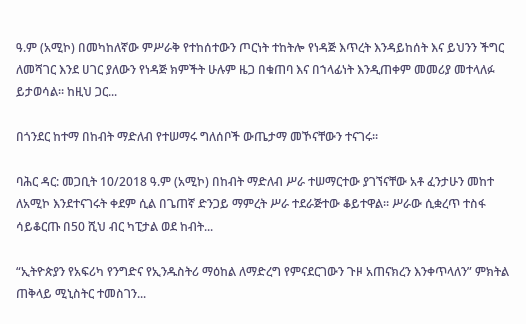ዓ.ም (አሚኮ) በመካከለኛው ምሥራቅ የተከሰተውን ጦርነት ተከትሎ የነዳጅ እጥረት እንዳይከሰት እና ይህንን ችግር ለመሻገር እንደ ሀገር ያለውን የነዳጅ ክምችት ሁሉም ዜጋ በቁጠባ እና በኀላፊነት እንዲጠቀም መመሪያ መተላለፉ ይታወሳል። ከዚህ ጋር...

በጎንደር ከተማ በከብት ማድለብ የተሠማሩ ግለሰቦች ውጤታማ መኾናቸውን ተናገሩ።

ባሕር ዳር: መጋቢት 10/2018 ዓ.ም (አሚኮ) በከብት ማድለብ ሥራ ተሠማርተው ያገኘናቸው አቶ ፈንታሁን መከተ ለአሚኮ እንደተናገሩት ቀደም ሲል በጌጠኛ ድንጋይ ማምረት ሥራ ተደራጅተው ቆይተዋል። ሥራው ሲቋረጥ ተስፋ ሳይቆርጡ በ50 ሺህ ብር ካፒታል ወደ ከብት...

“ኢትዮጵያን የአፍሪካ የንግድና የኢንዱስትሪ ማዕከል ለማድረግ የምናደርገውን ጉዞ አጠናክረን እንቀጥላለን” ምክትል ጠቅላይ ሚኒስትር ተመስገን...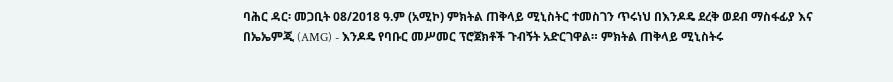ባሕር ዳር፡ መጋቢት 08/2018 ዓ.ም (አሚኮ) ምክትል ጠቅላይ ሚኒስትር ተመስገን ጥሩነህ በእንዶዴ ደረቅ ወደብ ማስፋፊያ እና በኤኤምጂ (AMG) - እንዶዴ የባቡር መሥመር ፕሮጀክቶች ጉብኝት አድርገዋል። ምክትል ጠቅላይ ሚኒስትሩ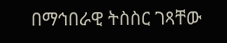በማኅበራዊ ትስስር ገጻቸው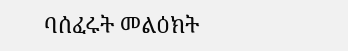ባሰፈሩት መልዕክት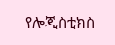የሎጂስቲክስ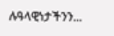ሉዓላዊነታችንን...